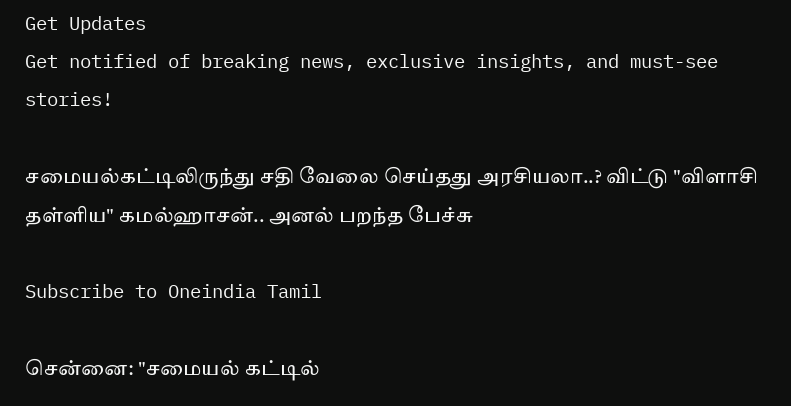Get Updates
Get notified of breaking news, exclusive insights, and must-see stories!

சமையல்கட்டிலிருந்து சதி வேலை செய்தது அரசியலா..? விட்டு "விளாசி தள்ளிய" கமல்ஹாசன்.. அனல் பறந்த பேச்சு

Subscribe to Oneindia Tamil

சென்னை: "சமையல் கட்டில்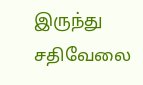இருந்து சதிவேலை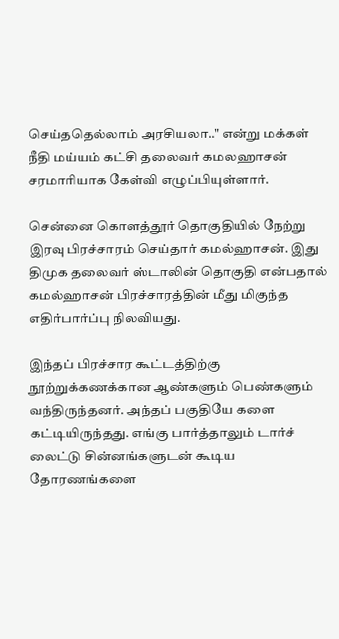செய்ததெல்லாம் அரசியலா.." என்று மக்கள் நீதி மய்யம் கட்சி தலைவர் கமலஹாசன் சரமாரியாக கேள்வி எழுப்பியுள்ளார்.

சென்னை கொளத்தூர் தொகுதியில் நேற்று இரவு பிரச்சாரம் செய்தார் கமல்ஹாசன். இது திமுக தலைவர் ஸ்டாலின் தொகுதி என்பதால் கமல்ஹாசன் பிரச்சாரத்தின் மீது மிகுந்த எதிர்பார்ப்பு நிலவியது.

இந்தப் பிரச்சார கூட்டத்திற்கு நூற்றுக்கணக்கான ஆண்களும் பெண்களும் வந்திருந்தனர். அந்தப் பகுதியே களை கட்டியிருந்தது. எங்கு பார்த்தாலும் டார்ச் லைட்டு சின்னங்களுடன் கூடிய தோரணங்களை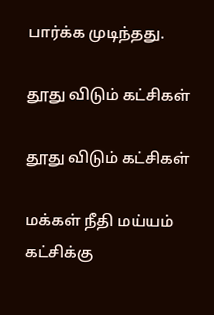பார்க்க முடிந்தது.

தூது விடும் கட்சிகள்

தூது விடும் கட்சிகள்

மக்கள் நீதி மய்யம் கட்சிக்கு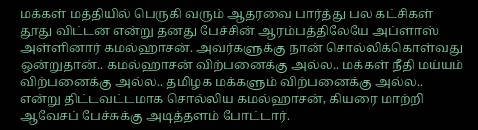மக்கள் மத்தியில் பெருகி வரும் ஆதரவை பார்த்து பல கட்சிகள் தூது விட்டன என்று தனது பேச்சின் ஆரம்பத்திலேயே அப்ளாஸ் அள்ளினார் கமல்ஹாசன். அவர்களுக்கு நான் சொல்லிக்கொள்வது ஒன்றுதான்.. கமல்ஹாசன் விற்பனைக்கு அல்ல.. மக்கள் நீதி மய்யம் விற்பனைக்கு அல்ல.. தமிழக மக்களும் விற்பனைக்கு அல்ல.. என்று திட்டவட்டமாக சொல்லிய கமல்ஹாசன், கியரை மாற்றி ஆவேசப் பேச்சுக்கு அடித்தளம் போட்டார்.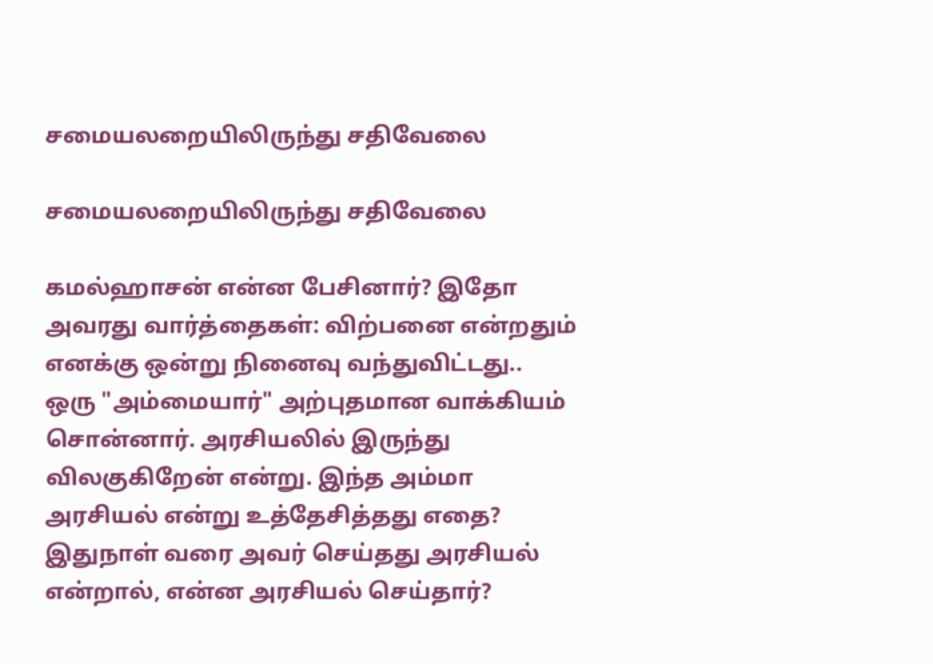சமையலறையிலிருந்து சதிவேலை

சமையலறையிலிருந்து சதிவேலை

கமல்ஹாசன் என்ன பேசினார்? இதோ அவரது வார்த்தைகள்: விற்பனை என்றதும் எனக்கு ஒன்று நினைவு வந்துவிட்டது.. ஒரு "அம்மையார்" அற்புதமான வாக்கியம் சொன்னார். அரசியலில் இருந்து விலகுகிறேன் என்று. இந்த அம்மா அரசியல் என்று உத்தேசித்தது எதை? இதுநாள் வரை அவர் செய்தது அரசியல் என்றால், என்ன அரசியல் செய்தார்?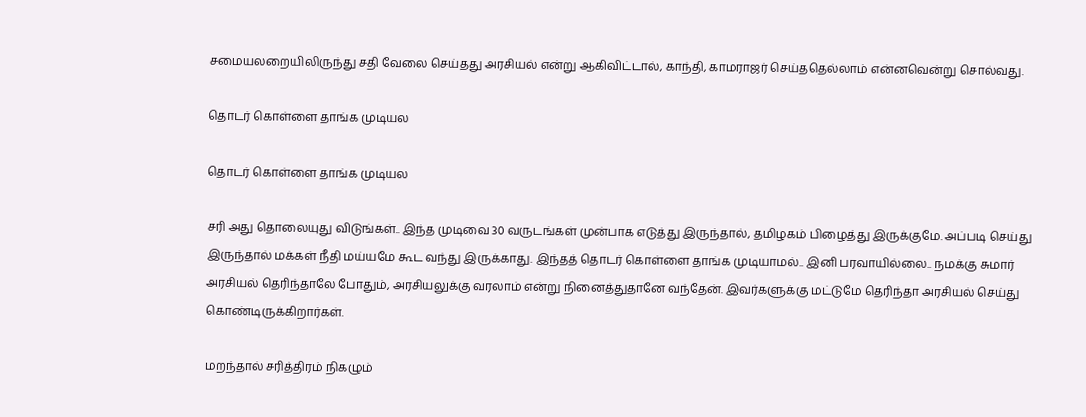சமையலறையிலிருந்து சதி வேலை செய்தது அரசியல் என்று ஆகிவிட்டால், காந்தி, காமராஜர் செய்ததெல்லாம் என்னவென்று சொல்வது.

தொடர் கொள்ளை தாங்க முடியல

தொடர் கொள்ளை தாங்க முடியல

சரி அது தொலையுது விடுங்கள்.. இந்த முடிவை 30 வருடங்கள் முன்பாக எடுத்து இருந்தால், தமிழகம் பிழைத்து இருக்குமே. அப்படி செய்து இருந்தால் மக்கள் நீதி மய்யமே கூட வந்து இருக்காது. இந்தத் தொடர் கொள்ளை தாங்க முடியாமல்.. இனி பரவாயில்லை.. நமக்கு சுமார் அரசியல் தெரிந்தாலே போதும், அரசியலுக்கு வரலாம் என்று நினைத்துதானே வந்தேன். இவர்களுக்கு மட்டுமே தெரிந்தா அரசியல் செய்து கொண்டிருக்கிறார்கள்.

மறந்தால் சரித்திரம் நிகழும்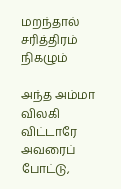மறந்தால் சரித்திரம் நிகழும்

அந்த அம்மா விலகி விட்டாரே அவரைப் போட்டு,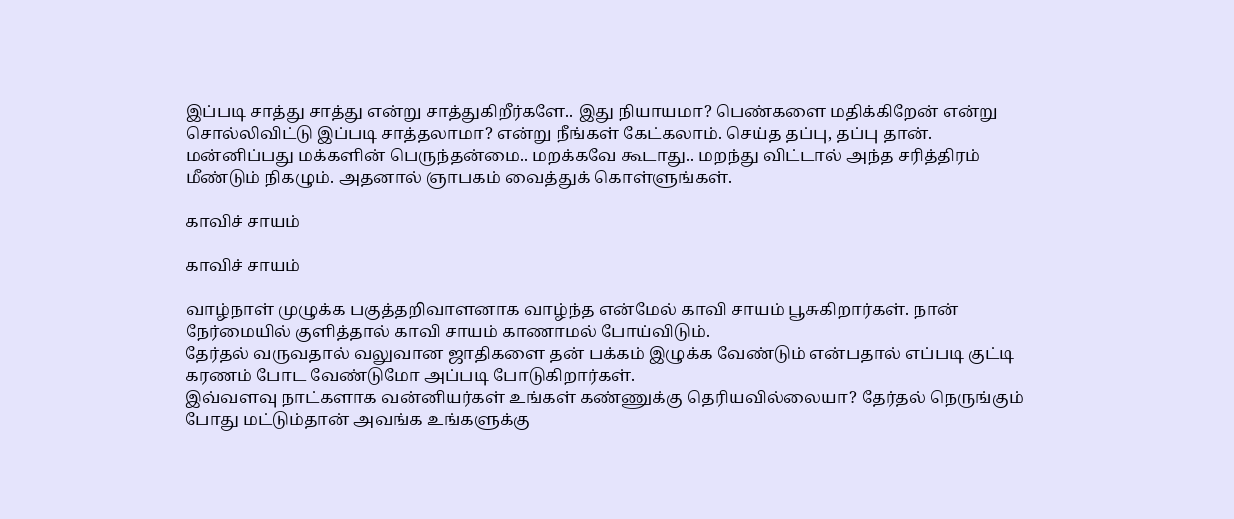இப்படி சாத்து சாத்து என்று சாத்துகிறீர்களே.. இது நியாயமா? பெண்களை மதிக்கிறேன் என்று சொல்லிவிட்டு இப்படி சாத்தலாமா? என்று நீங்கள் கேட்கலாம். செய்த தப்பு, தப்பு தான். மன்னிப்பது மக்களின் பெருந்தன்மை.. மறக்கவே கூடாது.. மறந்து விட்டால் அந்த சரித்திரம் மீண்டும் நிகழும். அதனால் ஞாபகம் வைத்துக் கொள்ளுங்கள்.

காவிச் சாயம்

காவிச் சாயம்

வாழ்நாள் முழுக்க பகுத்தறிவாளனாக வாழ்ந்த என்மேல் காவி சாயம் பூசுகிறார்கள். நான் நேர்மையில் குளித்தால் காவி சாயம் காணாமல் போய்விடும்.
தேர்தல் வருவதால் வலுவான ஜாதிகளை தன் பக்கம் இழுக்க வேண்டும் என்பதால் எப்படி குட்டி கரணம் போட வேண்டுமோ அப்படி போடுகிறார்கள்.
இவ்வளவு நாட்களாக வன்னியர்கள் உங்கள் கண்ணுக்கு தெரியவில்லையா? தேர்தல் நெருங்கும் போது மட்டும்தான் அவங்க உங்களுக்கு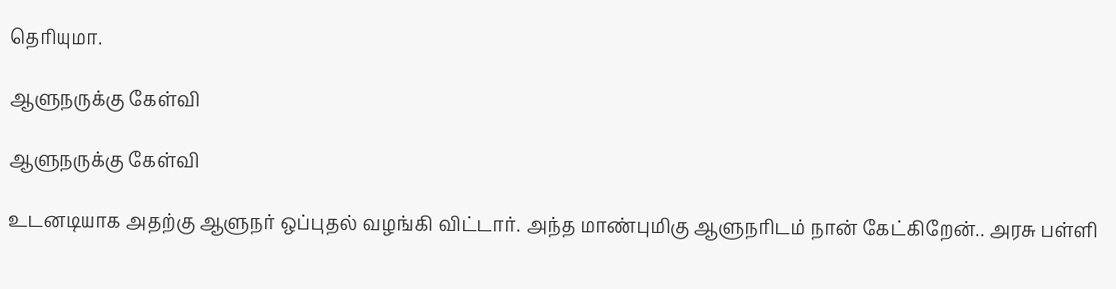தெரியுமா.

ஆளுநருக்கு கேள்வி

ஆளுநருக்கு கேள்வி

உடனடியாக அதற்கு ஆளுநர் ஒப்புதல் வழங்கி விட்டார். அந்த மாண்புமிகு ஆளுநரிடம் நான் கேட்கிறேன்.. அரசு பள்ளி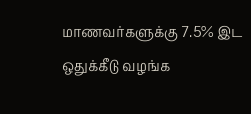மாணவர்களுக்கு 7.5% இட ஒதுக்கீடு வழங்க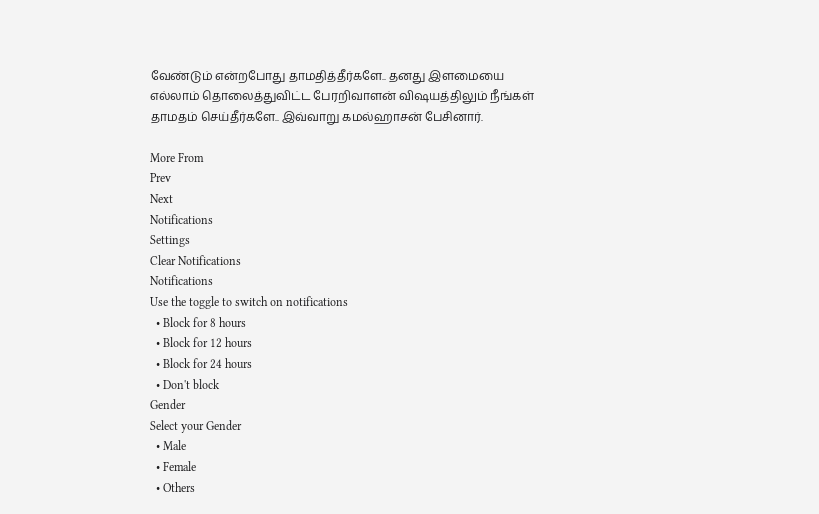வேண்டும் என்றபோது தாமதித்தீர்களே.. தனது இளமையை எல்லாம் தொலைத்துவிட்ட பேரறிவாளன் விஷயத்திலும் நீங்கள் தாமதம் செய்தீர்களே.. இவ்வாறு கமல்ஹாசன் பேசினார்.

More From
Prev
Next
Notifications
Settings
Clear Notifications
Notifications
Use the toggle to switch on notifications
  • Block for 8 hours
  • Block for 12 hours
  • Block for 24 hours
  • Don't block
Gender
Select your Gender
  • Male
  • Female
  • Others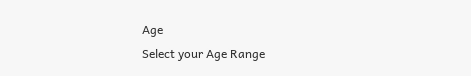Age
Select your Age Range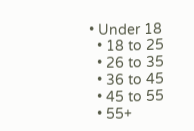• Under 18
  • 18 to 25
  • 26 to 35
  • 36 to 45
  • 45 to 55
  • 55+